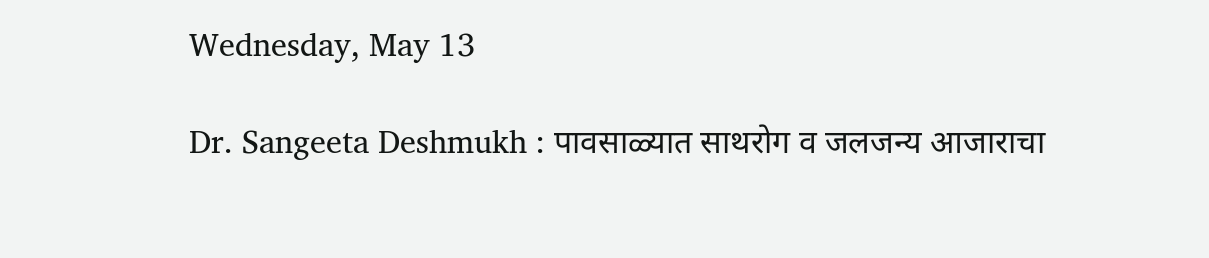Wednesday, May 13

Dr. Sangeeta Deshmukh : पावसाळ्यात साथरोग व जलजन्य आजाराचा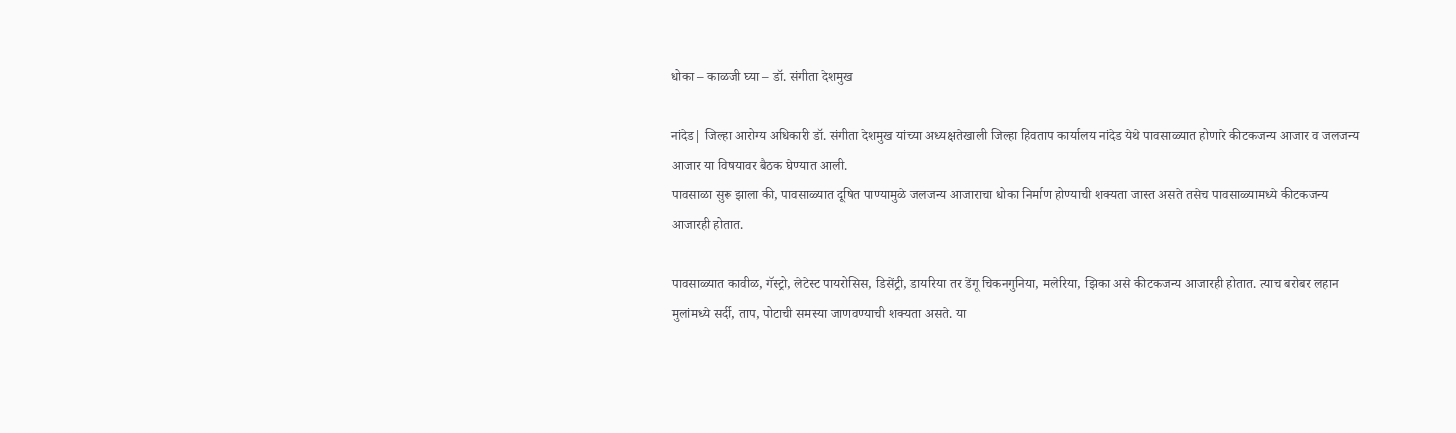धोका – काळजी घ्या – डॉ. संगीता देशमुख

नांदेड| जिल्हा आरोग्य अधिकारी डॉ. संगीता देशमुख यांच्या अध्यक्षतेखाली जिल्हा हिवताप कार्यालय नांदेड येथे पावसाळ्यात होणारे कीटकजन्य आजार व जलजन्य आजार या विषयावर बैठक घेण्यात आली.
पावसाळा सुरू झाला की, पावसाळ्यात दूषित पाण्यामुळे जलजन्य आजाराचा धोका निर्माण होण्याची शक्यता जास्त असते तसेच पावसाळ्यामध्ये कीटकजन्य आजारही होतात.

पावसाळ्यात कावीळ, गॅस्ट्रो, लेटेस्ट पायरोसिस, डिसेंट्री, डायरिया तर डेंगू चिकनगुनिया, मलेरिया, झिका असे कीटकजन्य आजारही होतात. त्याच बरोबर लहान मुलांमध्ये सर्दी, ताप, पोटाची समस्या जाणवण्याची शक्यता असते. या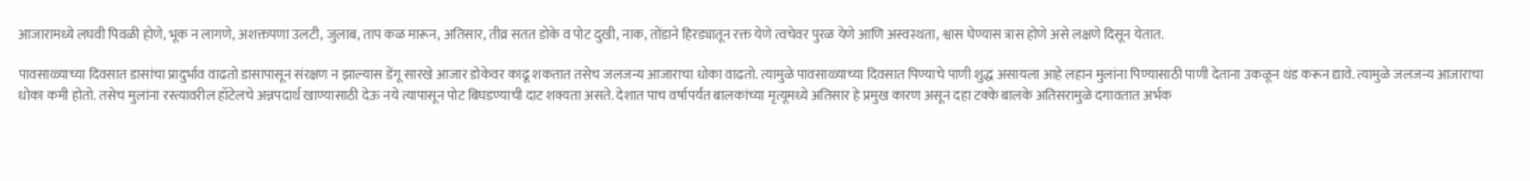आजारामध्ये लघवी पिवळी होणे, भूक न लागणे, अशक्तपणा उलटी, जुलाब, ताप कळ मारून, अतिसार, तीव्र सतत डोके व पोट दुखी, नाक, तोंडाने हिरड्यातून रक्त येणे त्वचेवर पुरळ येणे आणि अस्वस्थता, श्वास घेण्यास त्रास होणे असे लक्षणे दिसून येतात.

पावसाळ्याच्या दिवसात डासांचा प्रादुर्भाव वाढतो डासापासून संरक्षण न झाल्यास डेंगू सारखे आजार डोकेवर काढू शकतात तसेच जलजन्य आजाराचा धोका वाढतो. त्यामुळे पावसाळ्याच्या दिवसात पिण्याचे पाणी शुद्ध असायला आहे लहान मुलांना पिण्यासाठी पाणी देताना उकळून थंड करून द्यावे. त्यामुळे जलजन्य आजाराचा धोका कमी होतो. तसेच मुलांना रस्त्यावरील हॉटेलचे अन्नपदार्थ खाण्यासाठी देऊ नये त्यापासून पोट बिघडण्याची दाट शक्यता असते. देशात पाच वर्षापर्यंत बालकांच्या मृत्यूमध्ये अतिसार हे प्रमुख कारण असून दहा टक्के बालके अतिसरामुळे दगावतात अर्भक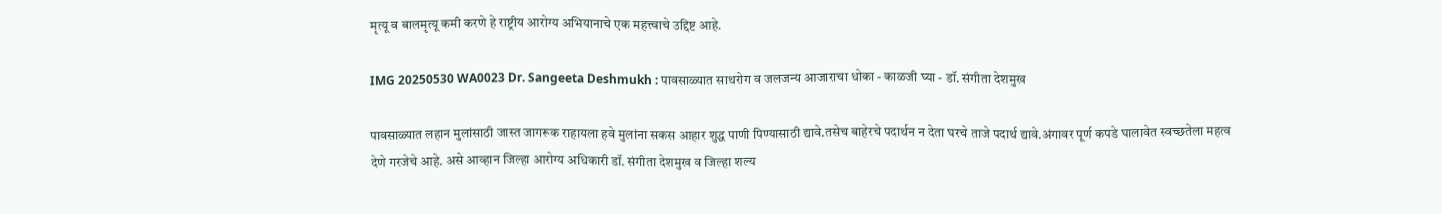मृत्यू व बालमृत्यू कमी करणे हे राष्ट्रीय आरोग्य अभियानाचे एक महत्त्वाचे उद्दिष्ट आहे.

IMG 20250530 WA0023 Dr. Sangeeta Deshmukh : पावसाळ्यात साथरोग व जलजन्य आजाराचा धोका - काळजी घ्या - डॉ. संगीता देशमुख

पावसाळ्यात लहान मुलांसाठी जास्त जागरूक राहायला हवे मुलांना सकस आहार शुद्ध पाणी पिण्यासाठी द्यावे.तसेच बाहेरचे पदार्थन न देता घरचे ताजे पदार्थ द्यावे.अंगावर पूर्ण कपडे घालावेत स्वच्छतेला महत्व देणे गरजेचे आहे. असे आव्हान जिल्हा आरोग्य अधिकारी डॉ. संगीता देशमुख व जिल्हा शल्य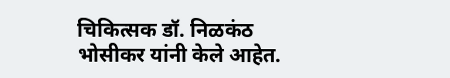चिकित्सक डॉ. निळकंठ भोसीकर यांनी केले आहेत.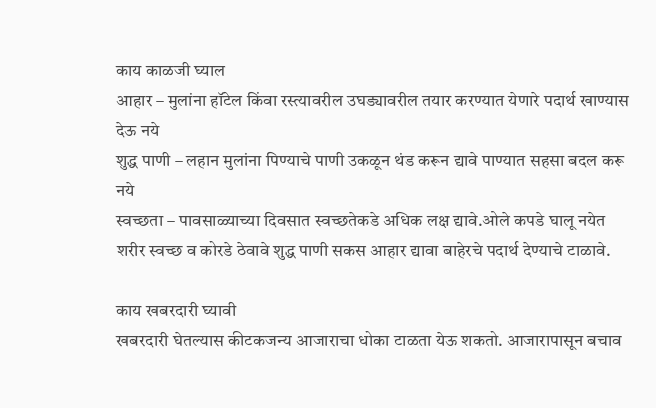काय काळजी घ्याल
आहार – मुलांना हॉटेल किंवा रस्त्यावरील उघड्यावरील तयार करण्यात येणारे पदार्थ खाण्यास देऊ नये
शुद्ध पाणी – लहान मुलांना पिण्याचे पाणी उकळून थंड करून द्यावे पाण्यात सहसा बदल करू नये
स्वच्छता – पावसाळ्याच्या दिवसात स्वच्छतेकडे अधिक लक्ष द्यावे.ओले कपडे घालू नयेत शरीर स्वच्छ व कोरडे ठेवावे शुद्ध पाणी सकस आहार द्यावा बाहेरचे पदार्थ देण्याचे टाळावे.

काय खबरदारी घ्यावी
खबरदारी घेतल्यास कीटकजन्य आजाराचा धोका टाळता येऊ शकतो. आजारापासून बचाव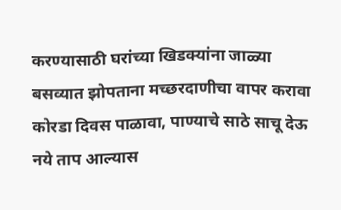करण्यासाठी घरांच्या खिडक्यांना जाळ्या बसव्यात झोपताना मच्छरदाणीचा वापर करावा कोरडा दिवस पाळावा, पाण्याचे साठे साचू देऊ नये ताप आल्यास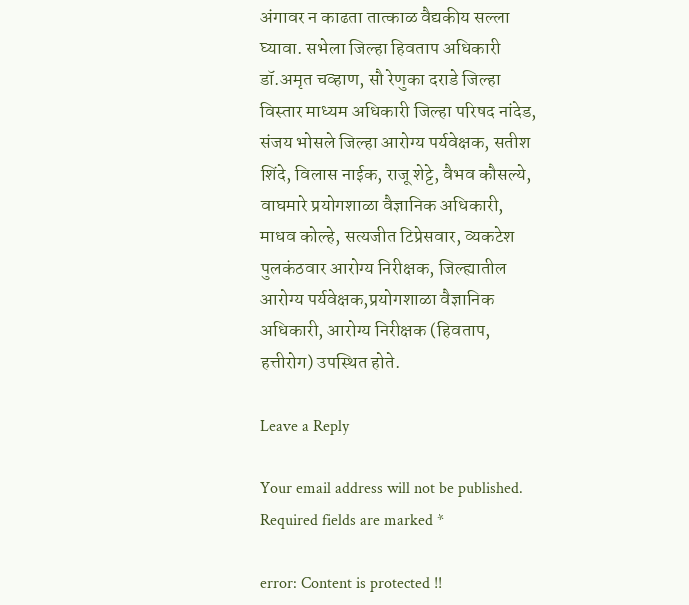अंगावर न काढता तात्काळ वैद्यकीय सल्ला घ्यावा. सभेला जिल्हा हिवताप अधिकारी डॉ.अमृत चव्हाण, सौ रेणुका दराडे जिल्हा विस्तार माध्यम अधिकारी जिल्हा परिषद नांदेड, संजय भोसले जिल्हा आरोग्य पर्यवेक्षक, सतीश शिंदे, विलास नाईक, राजू शेट्टे, वैभव कौसल्ये, वाघमारे प्रयोगशाळा वैज्ञानिक अधिकारी, माधव कोल्हे, सत्यजीत टिप्रेसवार, व्यकटेश पुलकंठवार आरोग्य निरीक्षक, जिल्ह्यातील आरोग्य पर्यवेक्षक,प्रयोगशाळा वैज्ञानिक अधिकारी, आरोग्य निरीक्षक (हिवताप, हत्तीरोग) उपस्थित होते.

Leave a Reply

Your email address will not be published. Required fields are marked *

error: Content is protected !!